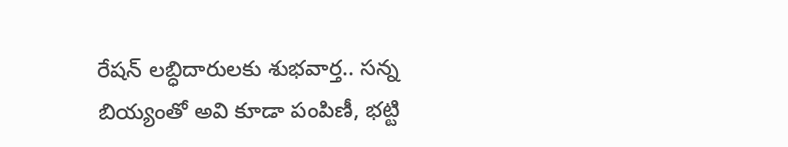రేషన్ లబ్ధిదారులకు శుభవార్త.. సన్న బియ్యంతో అవి కూడా పంపిణీ, భట్టి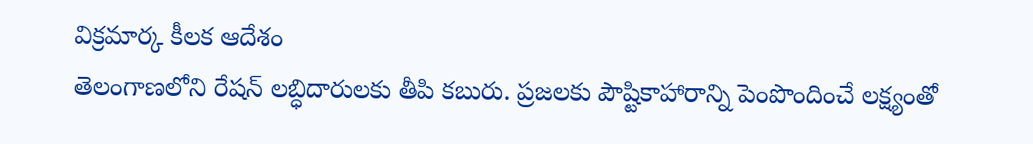విక్రమార్క కీలక ఆదేశం
తెలంగాణలోని రేషన్ లబ్ధిదారులకు తీపి కబురు. ప్రజలకు పౌష్టికాహారాన్ని పెంపొందించే లక్ష్యంతో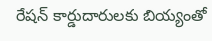రేషన్ కార్డుదారులకు బియ్యంతో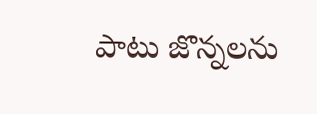పాటు జొన్నలను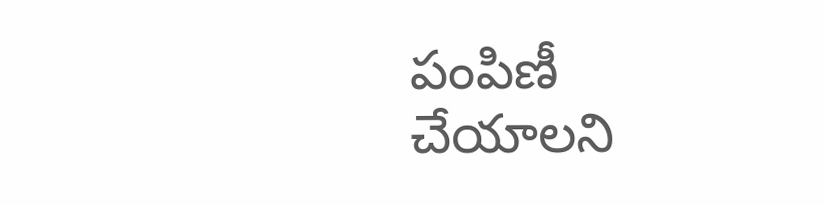పంపిణీ చేయాలని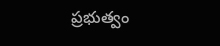ప్రభుత్వం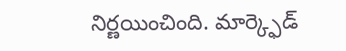నిర్ణయించింది. మార్క్ఫెడ్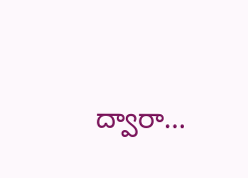ద్వారా…